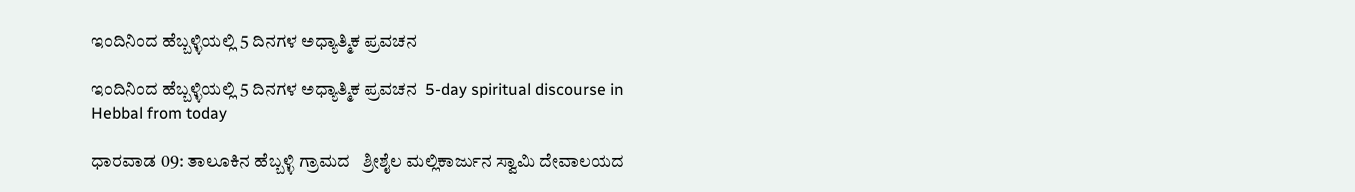ಇಂದಿನಿಂದ ಹೆಬ್ಬಳ್ಳಿಯಲ್ಲಿ 5 ದಿನಗಳ ಅಧ್ಯಾತ್ಮಿಕ ಪ್ರವಚನ

ಇಂದಿನಿಂದ ಹೆಬ್ಬಳ್ಳಿಯಲ್ಲಿ 5 ದಿನಗಳ ಅಧ್ಯಾತ್ಮಿಕ ಪ್ರವಚನ  5-day spiritual discourse in Hebbal from today

ಧಾರವಾಡ 09: ತಾಲೂಕಿನ ಹೆಬ್ಬಳ್ಳಿ ಗ್ರಾಮದ   ಶ್ರೀಶೈಲ ಮಲ್ಲಿಕಾರ್ಜುನ ಸ್ವಾಮಿ ದೇವಾಲಯದ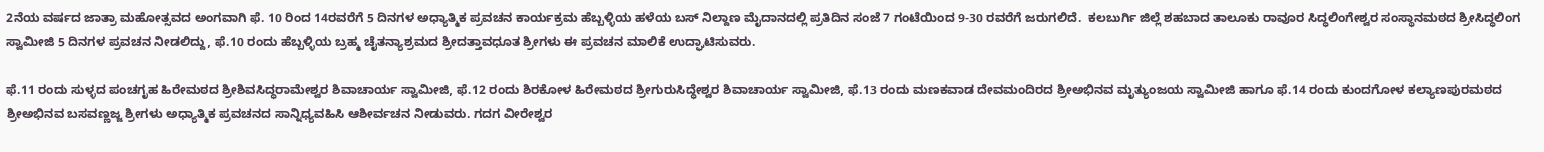2ನೆಯ ವರ್ಷದ ಜಾತ್ರಾ ಮಹೋತ್ಸವದ ಅಂಗವಾಗಿ ಫೆ. 10 ರಿಂದ 14ರವರೆಗೆ 5 ದಿನಗಳ ಅಧ್ಯಾತ್ಮಿಕ ಪ್ರವಚನ ಕಾರ್ಯಕ್ರಮ ಹೆಬ್ಬಳ್ಳಿಯ ಹಳೆಯ ಬಸ್ ನಿಲ್ದಾಣ ಮೈದಾನದಲ್ಲಿ ಪ್ರತಿದಿನ ಸಂಜೆ 7 ಗಂಟೆಯಿಂದ 9-30 ರವರೆಗೆ ಜರುಗಲಿದೆ.  ಕಲಬುರ್ಗಿ ಜಿಲ್ಲೆ ಶಹಬಾದ ತಾಲೂಕು ರಾವೂರ ಸಿದ್ಧಲಿಂಗೇಶ್ವರ ಸಂಸ್ಥಾನಮಠದ ಶ್ರೀಸಿದ್ಧಲಿಂಗ ಸ್ವಾಮೀಜಿ 5 ದಿನಗಳ ಪ್ರವಚನ ನೀಡಲಿದ್ದು, ಫೆ.10 ರಂದು ಹೆಬ್ಬಳ್ಳಿಯ ಬ್ರಹ್ಮ ಚೈತನ್ಯಾಶ್ರಮದ ಶ್ರೀದತ್ತಾವಧೂತ ಶ್ರೀಗಳು ಈ ಪ್ರವಚನ ಮಾಲಿಕೆ ಉದ್ಘಾಟಿಸುವರು.

ಫೆ.11 ರಂದು ಸುಳ್ಳದ ಪಂಚಗೃಹ ಹಿರೇಮಠದ ಶ್ರೀಶಿವಸಿದ್ಧರಾಮೇಶ್ವರ ಶಿವಾಚಾರ್ಯ ಸ್ವಾಮೀಜಿ, ಫೆ.12 ರಂದು ಶಿರಕೋಳ ಹಿರೇಮಠದ ಶ್ರೀಗುರುಸಿದ್ಧೇಶ್ವರ ಶಿವಾಚಾರ್ಯ ಸ್ವಾಮೀಜಿ, ಫೆ.13 ರಂದು ಮಣಕವಾಡ ದೇವಮಂದಿರದ ಶ್ರೀಅಭಿನವ ಮೃತ್ಯುಂಜಯ ಸ್ವಾಮೀಜಿ ಹಾಗೂ ಫೆ.14 ರಂದು ಕುಂದಗೋಳ ಕಲ್ಯಾಣಪುರಮಠದ ಶ್ರೀಅಭಿನವ ಬಸವಣ್ಣಜ್ಜ ಶ್ರೀಗಳು ಅಧ್ಯಾತ್ಮಿಕ ಪ್ರವಚನದ ಸಾನ್ನಿಧ್ಯವಹಿಸಿ ಆಶೀರ್ವಚನ ನೀಡುವರು. ಗದಗ ವೀರೇಶ್ವರ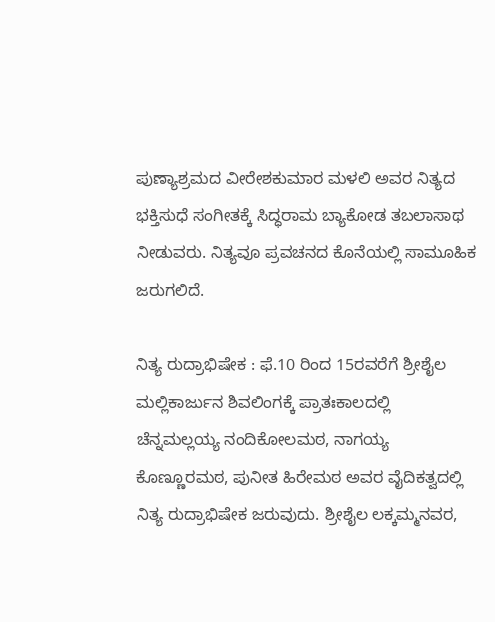ಪುಣ್ಯಾಶ್ರಮದ ವೀರೇಶಕುಮಾರ ಮಳಲಿ ಅವರ ನಿತ್ಯದ ಭಕ್ತಿಸುಧೆ ಸಂಗೀತಕ್ಕೆ ಸಿದ್ಧರಾಮ ಬ್ಯಾಕೋಡ ತಬಲಾಸಾಥ ನೀಡುವರು. ನಿತ್ಯವೂ ಪ್ರವಚನದ ಕೊನೆಯಲ್ಲಿ ಸಾಮೂಹಿಕ ಜರುಗಲಿದೆ.

ನಿತ್ಯ ರುದ್ರಾಭಿಷೇಕ : ಫೆ.10 ರಿಂದ 15ರವರೆಗೆ ಶ್ರೀಶೈಲ ಮಲ್ಲಿಕಾರ್ಜುನ ಶಿವಲಿಂಗಕ್ಕೆ ಪ್ರಾತಃಕಾಲದಲ್ಲಿ ಚೆನ್ನಮಲ್ಲಯ್ಯ ನಂದಿಕೋಲಮಠ, ನಾಗಯ್ಯ ಕೊಣ್ಣೂರಮಠ, ಪುನೀತ ಹಿರೇಮಠ ಅವರ ವೈದಿಕತ್ವದಲ್ಲಿ ನಿತ್ಯ ರುದ್ರಾಭಿಷೇಕ ಜರುವುದು. ಶ್ರೀಶೈಲ ಲಕ್ಕಮ್ಮನವರ,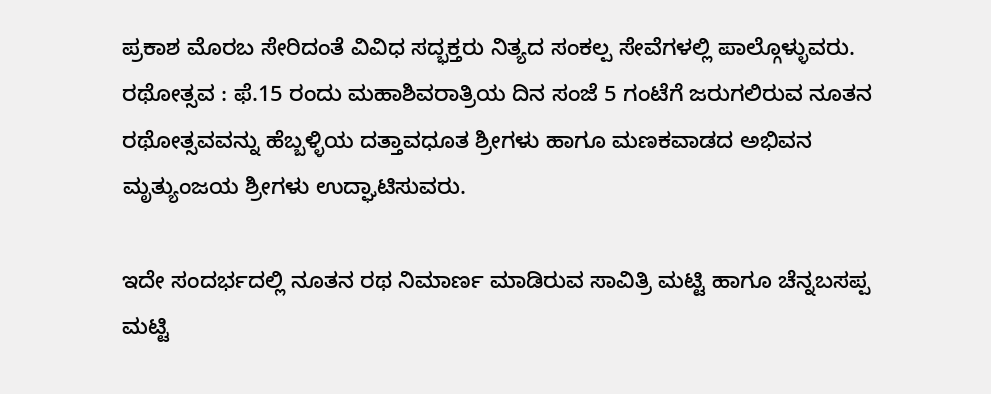ಪ್ರಕಾಶ ಮೊರಬ ಸೇರಿದಂತೆ ವಿವಿಧ ಸದ್ಭಕ್ತರು ನಿತ್ಯದ ಸಂಕಲ್ಪ ಸೇವೆಗಳಲ್ಲಿ ಪಾಲ್ಗೊಳ್ಳುವರು.  ರಥೋತ್ಸವ : ಫೆ.15 ರಂದು ಮಹಾಶಿವರಾತ್ರಿಯ ದಿನ ಸಂಜೆ 5 ಗಂಟೆಗೆ ಜರುಗಲಿರುವ ನೂತನ ರಥೋತ್ಸವವನ್ನು ಹೆಬ್ಬಳ್ಳಿಯ ದತ್ತಾವಧೂತ ಶ್ರೀಗಳು ಹಾಗೂ ಮಣಕವಾಡದ ಅಭಿವನ ಮೃತ್ಯುಂಜಯ ಶ್ರೀಗಳು ಉದ್ಘಾಟಿಸುವರು.

ಇದೇ ಸಂದರ್ಭದಲ್ಲಿ ನೂತನ ರಥ ನಿಮಾರ್ಣ ಮಾಡಿರುವ ಸಾವಿತ್ರಿ ಮಟ್ಟಿ ಹಾಗೂ ಚೆನ್ನಬಸಪ್ಪ ಮಟ್ಟಿ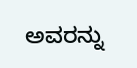ಅವರನ್ನು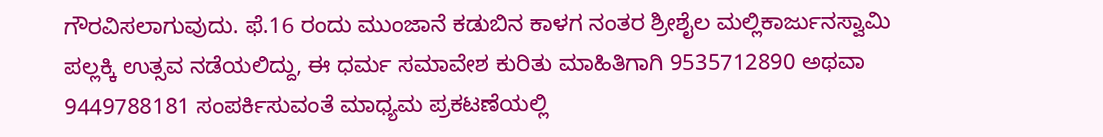ಗೌರವಿಸಲಾಗುವುದು. ಫೆ.16 ರಂದು ಮುಂಜಾನೆ ಕಡುಬಿನ ಕಾಳಗ ನಂತರ ಶ್ರೀಶೈಲ ಮಲ್ಲಿಕಾರ್ಜುನಸ್ವಾಮಿ ಪಲ್ಲಕ್ಕಿ ಉತ್ಸವ ನಡೆಯಲಿದ್ದು, ಈ ಧರ್ಮ ಸಮಾವೇಶ ಕುರಿತು ಮಾಹಿತಿಗಾಗಿ 9535712890 ಅಥವಾ 9449788181 ಸಂಪರ್ಕಿಸುವಂತೆ ಮಾಧ್ಯಮ ಪ್ರಕಟಣೆಯಲ್ಲಿ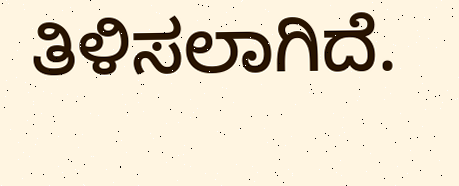ತಿಳಿಸಲಾಗಿದೆ.